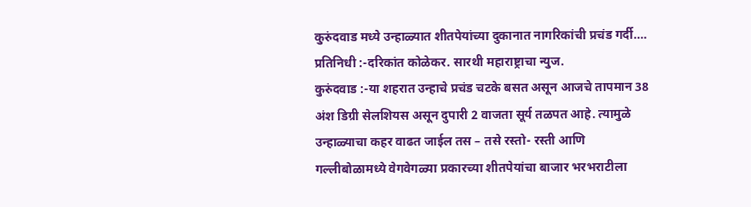कुरुंदवाड मध्ये उन्हाळ्यात शीतपेयांच्या दुकानात नागरिकांची प्रचंड गर्दी….
प्रतिनिधी :-दरिकांत कोळेकर. सारथी महाराष्ट्राचा न्युज.
कुरुंदवाड :-या शहरात उन्हाचे प्रचंड चटके बसत असून आजचे तापमान 38 अंश डिग्री सेलशियस असून दुपारी 2 वाजता सूर्य तळपत आहे. त्यामुळे उन्हाळ्याचा कहर वाढत जाईल तस – तसे रस्तो- रस्ती आणि गल्लीबोळामध्ये वेगवेगळ्या प्रकारच्या शीतपेयांचा बाजार भरभराटीला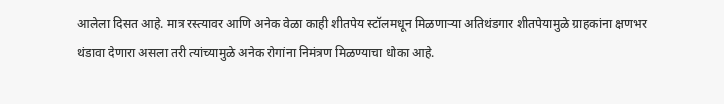आलेला दिसत आहे. मात्र रस्त्यावर आणि अनेक वेळा काही शीतपेय स्टॉलमधून मिळणाऱ्या अतिथंडगार शीतपेयामुळे ग्राहकांना क्षणभर थंडावा देणारा असला तरी त्यांच्यामुळे अनेक रोगांना निमंत्रण मिळण्याचा धोका आहे.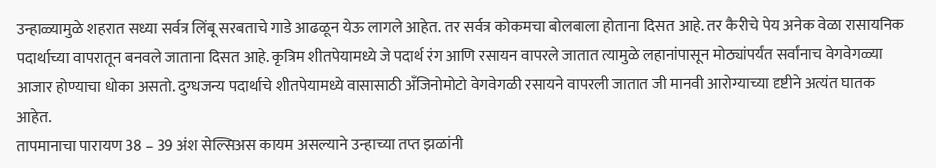उन्हाळ्यामुळे शहरात सध्या सर्वत्र लिंबू सरबताचे गाडे आढळून येऊ लागले आहेत. तर सर्वत्र कोकमचा बोलबाला होताना दिसत आहे. तर कैरीचे पेय अनेक वेळा रासायनिक पदार्थाच्या वापरातून बनवले जाताना दिसत आहे. कृत्रिम शीतपेयामध्ये जे पदार्थ रंग आणि रसायन वापरले जातात त्यामुळे लहानांपासून मोठ्यांपर्यंत सर्वांनाच वेगवेगळ्या आजार होण्याचा धोका असतो. दुग्धजन्य पदार्थाचे शीतपेयामध्ये वासासाठी अँजिनोमोटो वेगवेगळी रसायने वापरली जातात जी मानवी आरोग्याच्या दृष्टीने अत्यंत घातक आहेत.
तापमानाचा पारायण 38 – 39 अंश सेल्सिअस कायम असल्याने उन्हाच्या तप्त झळांनी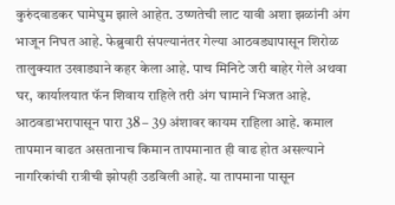कुरुंदवाडकर घामेघुम झाले आहेत. उष्णतेची लाट यावी अशा झळांनी अंग भाजून निघत आहे. फेब्रुवारी संपल्यानंतर गेल्या आठवड्यापासून शिरोळ तालुक्यात उखाड्याने कहर केला आहे. पाच मिनिटे जरी बाहेर गेले अथवा घर, कार्यालयात फॅन शिवाय राहिले तरी अंग घामाने भिजत आहे.
आठवडाभरापासून पारा 38 – 39 अंशावर कायम राहिला आहे. कमाल तापमान वाढत असतानाच किमान तापमानात ही वाढ होत असल्याने नागरिकांची रात्रीची झोपही उडविली आहे. या तापमाना पासून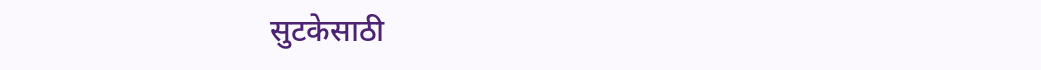सुटकेसाठी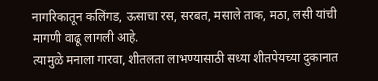नागरिकातून कलिंगड, ऊसाचा रस, सरबत, मसाले ताक, मठा, लसी यांची मागणी वाढू लागली आहे.
त्यामुळे मनाला गारवा, शीतलता लाभण्यासाठी सध्या शीतपेयच्या दुकानात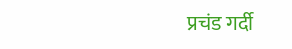प्रचंड गर्दी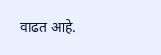वाढत आहे.